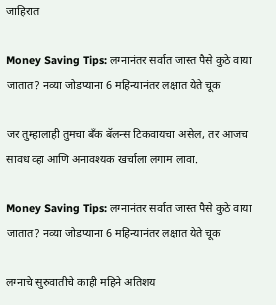जाहिरात

Money Saving Tips: लग्नानंतर सर्वात जास्त पैसे कुठे वाया जातात? नव्या जोडप्याना 6 महिन्यानंतर लक्षात येते चूक

जर तुम्हालाही तुमचा बँक बॅलन्स टिकवायचा असेल, तर आजच सावध व्हा आणि अनावश्यक खर्चाला लगाम लावा.

Money Saving Tips: लग्नानंतर सर्वात जास्त पैसे कुठे वाया जातात? नव्या जोडप्याना 6 महिन्यानंतर लक्षात येते चूक

लग्नाचे सुरुवातीचे काही महिने अतिशय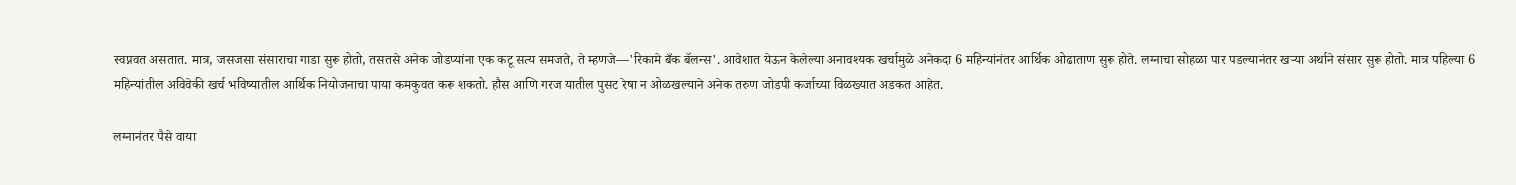स्वप्नवत असतात. मात्र, जसजसा संसाराचा गाडा सुरू होतो, तसतसे अनेक जोडप्यांना एक कटू सत्य समजते, ते म्हणजे—'रिकामे बँक बॅलन्स'. आवेशात येऊन केलेल्या अनावश्यक खर्चामुळे अनेकदा 6 महिन्यांनंतर आर्थिक ओढाताण सुरू होते. लग्नाचा सोहळा पार पडल्यानंतर खऱ्या अर्थाने संसार सुरू होतो. मात्र पहिल्या 6 महिन्यांतील अविवेकी खर्च भविष्यातील आर्थिक नियोजनाचा पाया कमकुवत करू शकतो. हौस आणि गरज यातील पुसट रेषा न ओळखल्याने अनेक तरुण जोडपी कर्जाच्या विळख्यात अडकत आहेत.

लग्नानंतर पैसे वाया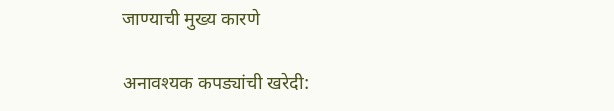जाण्याची मुख्य कारणे

अनावश्यक कपड्यांची खरेदी: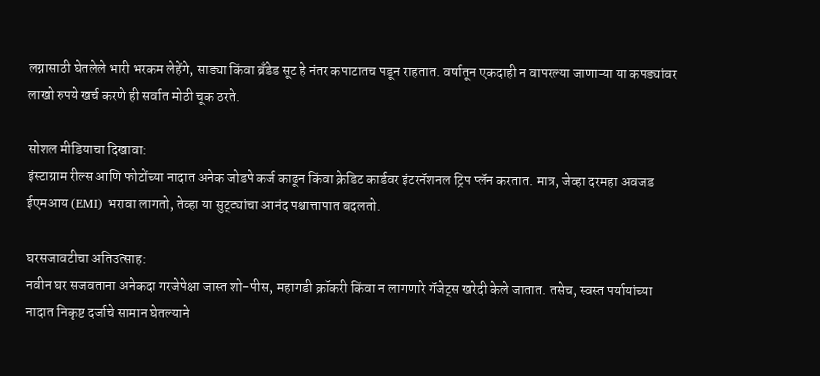लग्नासाठी घेतलेले भारी भरकम लेहेंगे, साड्या किंवा ब्रँडेड सूट हे नंतर कपाटातच पडून राहतात. वर्षातून एकदाही न वापरल्या जाणाऱ्या या कपड्यांवर लाखो रुपये खर्च करणे ही सर्वात मोठी चूक ठरते.

सोशल मीडियाचा दिखावा:
इंस्टाग्राम रील्स आणि फोटोंच्या नादात अनेक जोडपे कर्ज काढून किंवा क्रेडिट कार्डवर इंटरनॅशनल ट्रिप प्लॅन करतात. मात्र, जेव्हा दरमहा अवजड ईएमआय (EMI) भरावा लागतो, तेव्हा या सुट्ट्यांचा आनंद पश्चात्तापात बदलतो.

घरसजावटीचा अतिउत्साह:
नवीन घर सजवताना अनेकदा गरजेपेक्षा जास्त शो-पीस, महागडी क्रॉकरी किंवा न लागणारे गॅजेट्स खरेदी केले जातात. तसेच, स्वस्त पर्यायांच्या नादात निकृष्ट दर्जाचे सामान घेतल्याने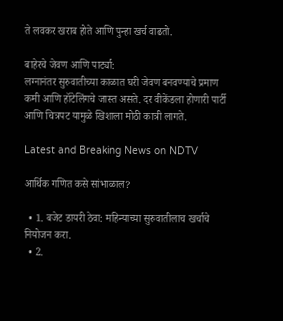ते लवकर खराब होते आणि पुन्हा खर्च वाढतो.

बाहेरचे जेवण आणि पार्ट्या:
लग्नानंतर सुरुवातीच्या काळात घरी जेवण बनवण्याचे प्रमाण कमी आणि हॉटेलिंगचे जास्त असते. दर वीकेंडला होणारी पार्टी आणि चित्रपट यामुळे खिशाला मोठी कात्री लागते.

Latest and Breaking News on NDTV

आर्थिक गणित कसे सांभाळाल?

  • 1. बजेट डायरी ठेवा: महिन्याच्या सुरुवातीलाच खर्चाचे नियोजन करा.
  • 2.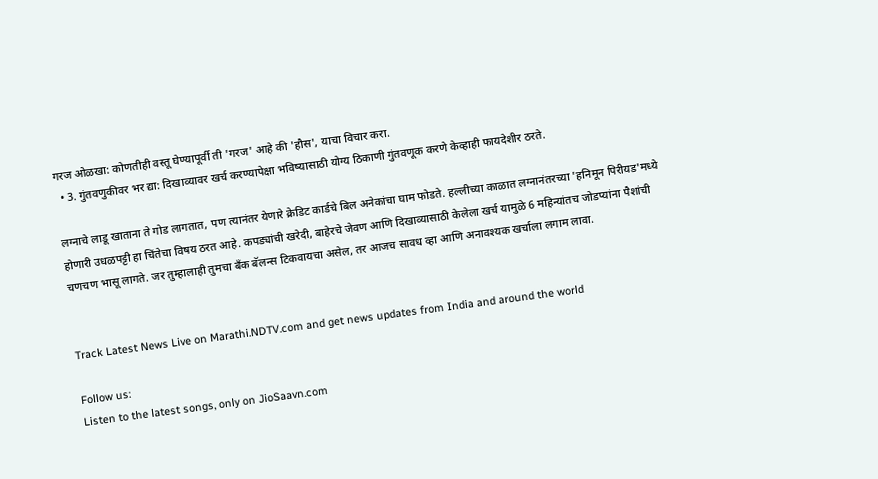गरज ओळखा: कोणतीही वस्तू घेण्यापूर्वी ती 'गरज' आहे की 'हौस', याचा विचार करा.
  • 3. गुंतवणुकीवर भर द्या: दिखाव्यावर खर्च करण्यापेक्षा भविष्यासाठी योग्य ठिकाणी गुंतवणूक करणे केव्हाही फायदेशीर ठरते.

लग्नाचे लाडू खाताना ते गोड लागतात, पण त्यानंतर येणारे क्रेडिट कार्डचे बिल अनेकांचा घाम फोडते. हल्लीच्या काळात लग्नानंतरच्या 'हनिमून पिरीयड'मध्ये होणारी उधळपट्टी हा चिंतेचा विषय ठरत आहे. कपड्यांची खरेदी, बाहेरचे जेवण आणि दिखाव्यासाठी केलेला खर्च यामुळे 6 महिन्यांतच जोडप्यांना पैशांची चणचण भासू लागते. जर तुम्हालाही तुमचा बँक बॅलन्स टिकवायचा असेल, तर आजच सावध व्हा आणि अनावश्यक खर्चाला लगाम लावा.


Track Latest News Live on Marathi.NDTV.com and get news updates from India and around the world

Follow us:
Listen to the latest songs, only on JioSaavn.com